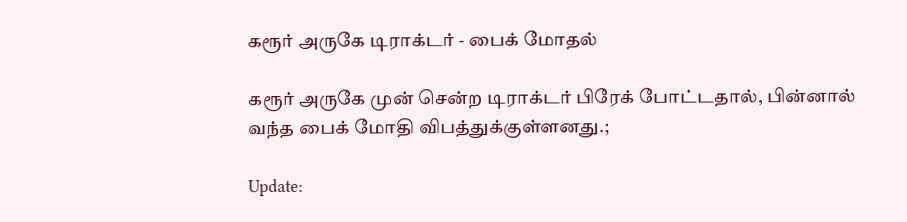கரூர் அருகே டிராக்டர் - பைக் மோதல்

கரூர் அருகே முன் சென்ற டிராக்டர் பிரேக் போட்டதால், பின்னால் வந்த பைக் மோதி விபத்துக்குள்ளனது.;

Update: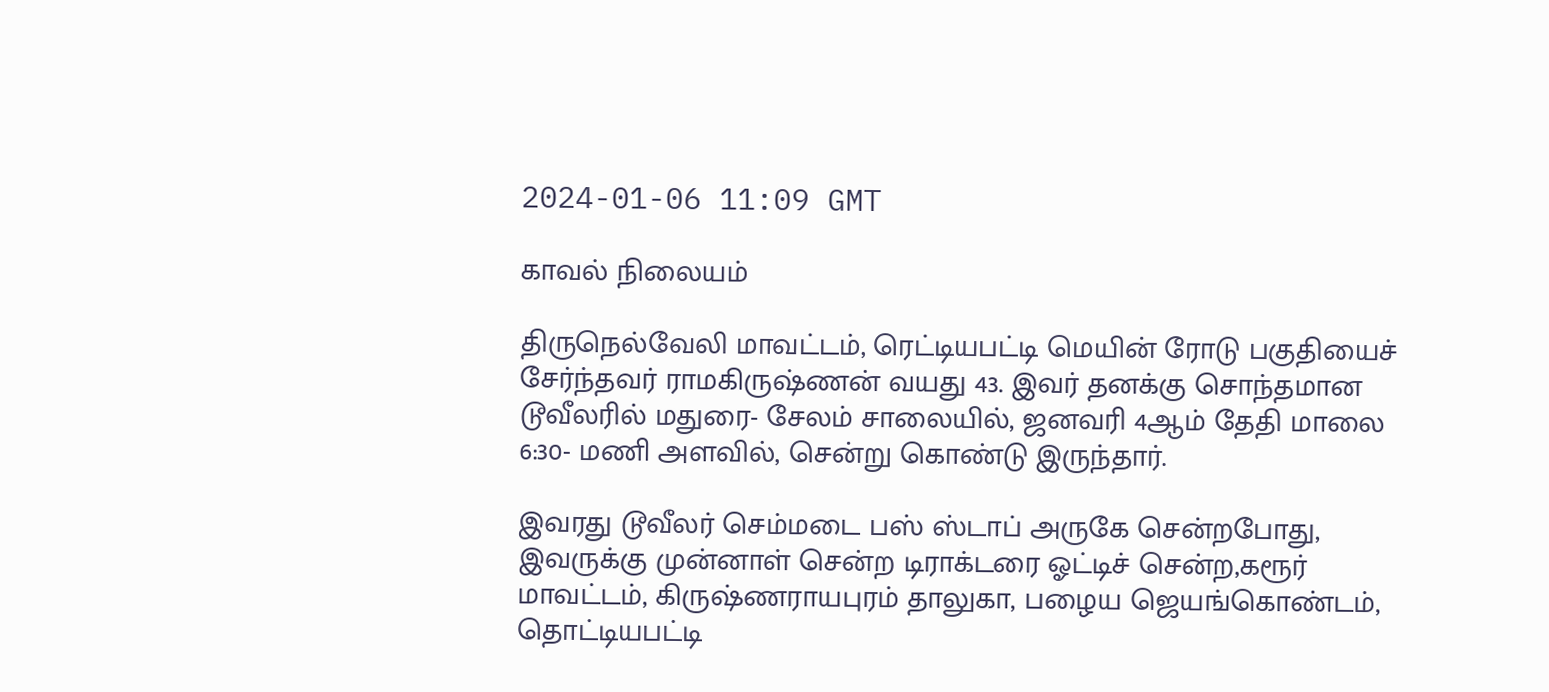2024-01-06 11:09 GMT

காவல் நிலையம்

திருநெல்வேலி மாவட்டம், ரெட்டியபட்டி மெயின் ரோடு பகுதியைச் சேர்ந்தவர் ராமகிருஷ்ணன் வயது 43. இவர் தனக்கு சொந்தமான டூவீலரில் மதுரை- சேலம் சாலையில், ஜனவரி 4ஆம் தேதி மாலை 6:30- மணி அளவில், சென்று கொண்டு இருந்தார்.

இவரது டூவீலர் செம்மடை பஸ் ஸ்டாப் அருகே சென்றபோது, இவருக்கு முன்னாள் சென்ற டிராக்டரை ஓட்டிச் சென்ற,கரூர் மாவட்டம், கிருஷ்ணராயபுரம் தாலுகா, பழைய ஜெயங்கொண்டம், தொட்டியபட்டி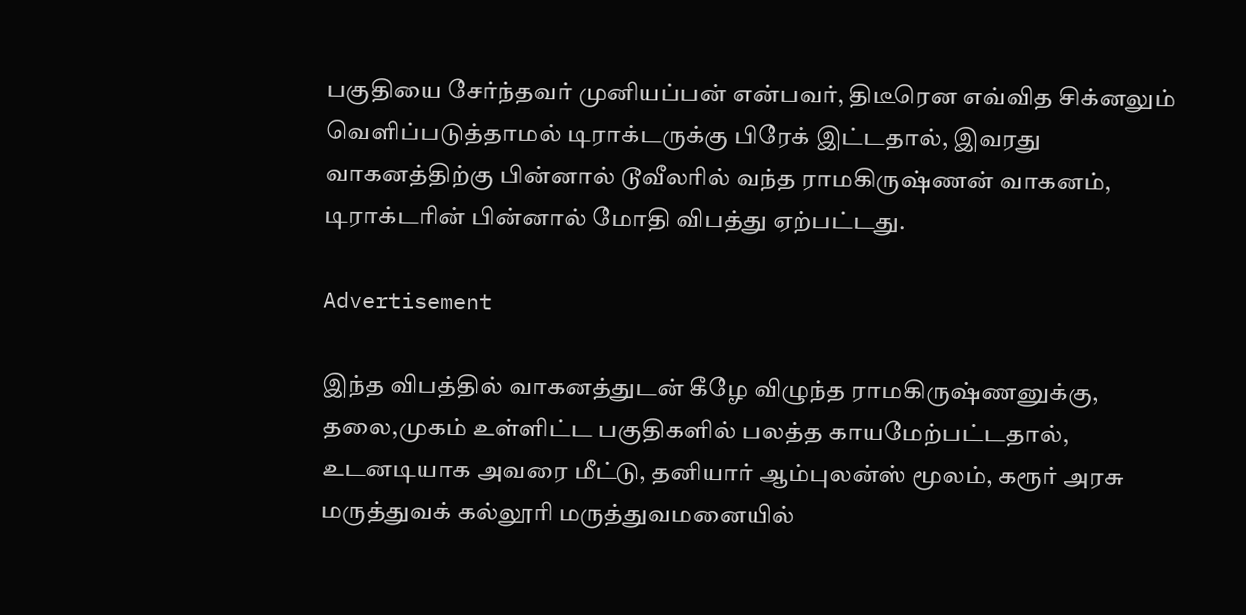பகுதியை சேர்ந்தவர் முனியப்பன் என்பவர், திடீரென எவ்வித சிக்னலும் வெளிப்படுத்தாமல் டிராக்டருக்கு பிரேக் இட்டதால், இவரது வாகனத்திற்கு பின்னால் டூவீலரில் வந்த ராமகிருஷ்ணன் வாகனம், டிராக்டரின் பின்னால் மோதி விபத்து ஏற்பட்டது.

Advertisement

இந்த விபத்தில் வாகனத்துடன் கீழே விழுந்த ராமகிருஷ்ணனுக்கு, தலை,முகம் உள்ளிட்ட பகுதிகளில் பலத்த காயமேற்பட்டதால், உடனடியாக அவரை மீட்டு, தனியார் ஆம்புலன்ஸ் மூலம், கரூர் அரசு மருத்துவக் கல்லூரி மருத்துவமனையில்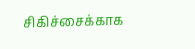சிகிச்சைக்காக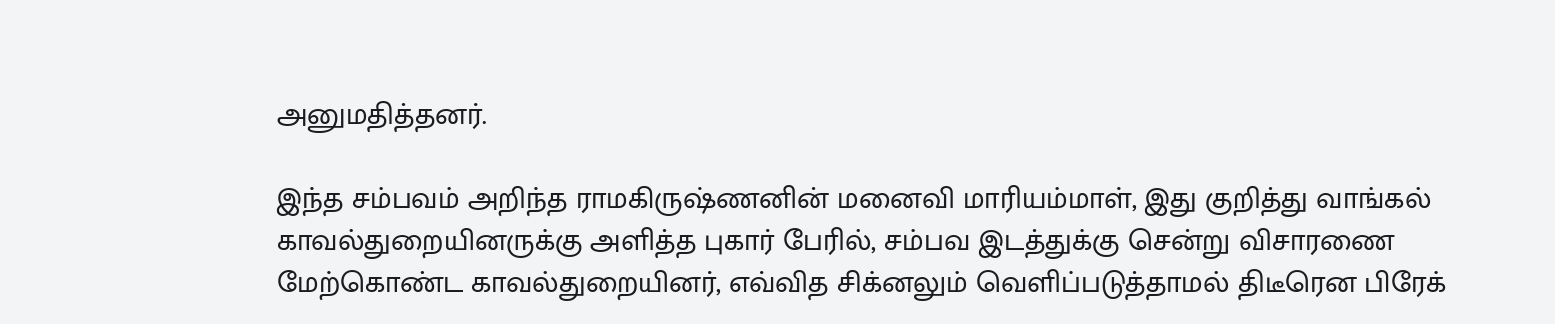அனுமதித்தனர்.

இந்த சம்பவம் அறிந்த ராமகிருஷ்ணனின் மனைவி மாரியம்மாள், இது குறித்து வாங்கல் காவல்துறையினருக்கு அளித்த புகார் பேரில், சம்பவ இடத்துக்கு சென்று விசாரணை மேற்கொண்ட காவல்துறையினர், எவ்வித சிக்னலும் வெளிப்படுத்தாமல் திடீரென பிரேக்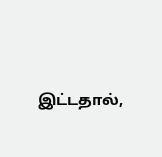இட்டதால்,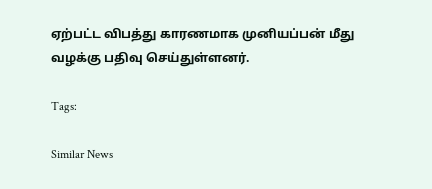ஏற்பட்ட விபத்து காரணமாக முனியப்பன் மீது வழக்கு பதிவு செய்துள்ளனர்.

Tags:

Similar News